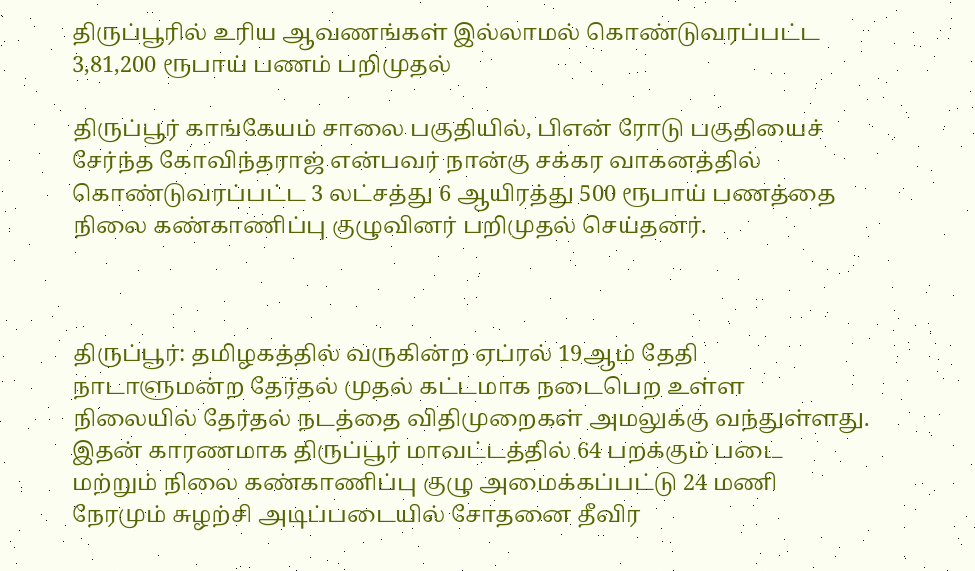திருப்பூரில் உரிய ஆவணங்கள் இல்லாமல் கொண்டுவரப்பட்ட 3,81,200 ரூபாய் பணம் பறிமுதல்

திருப்பூர் காங்கேயம் சாலை பகுதியில், பிஎன் ரோடு பகுதியைச் சேர்ந்த கோவிந்தராஜ் என்பவர் நான்கு சக்கர வாகனத்தில் கொண்டுவரப்பட்ட 3 லட்சத்து 6 ஆயிரத்து 500 ரூபாய் பணத்தை நிலை கண்காணிப்பு குழுவினர் பறிமுதல் செய்தனர்.



திருப்பூர்: தமிழகத்தில் வருகின்ற ஏப்ரல் 19ஆம் தேதி நாடாளுமன்ற தேர்தல் முதல் கட்டமாக நடைபெற உள்ள நிலையில் தேர்தல் நடத்தை விதிமுறைகள் அமலுக்கு வந்துள்ளது. இதன் காரணமாக திருப்பூர் மாவட்டத்தில் 64 பறக்கும் படை மற்றும் நிலை கண்காணிப்பு குழு அமைக்கப்பட்டு 24 மணி நேரமும் சுழற்சி அடிப்படையில் சோதனை தீவிர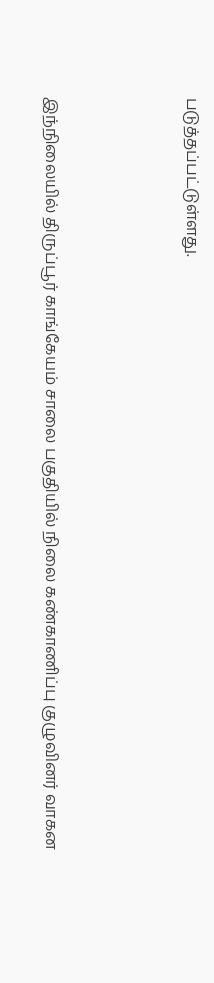படுத்தப்பட்டுள்ளது.



இந்நிலையில் திருப்பூர் காங்கேயம் சாலை பகுதியில் நிலை கண்காணிப்பு குழுவினர் வாகன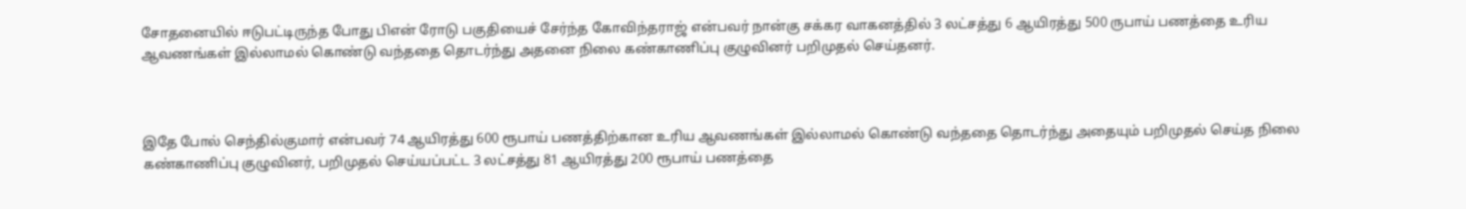சோதனையில் ஈடுபட்டிருந்த போது பிஎன் ரோடு பகுதியைச் சேர்ந்த கோவிந்தராஜ் என்பவர் நான்கு சக்கர வாகனத்தில் 3 லட்சத்து 6 ஆயிரத்து 500 ருபாய் பணத்தை உரிய ஆவணங்கள் இல்லாமல் கொண்டு வந்ததை தொடர்ந்து அதனை நிலை கண்காணிப்பு குழுவினர் பறிமுதல் செய்தனர்.



இதே போல் செந்தில்குமார் என்பவர் 74 ஆயிரத்து 600 ரூபாய் பணத்திற்கான உரிய ஆவணங்கள் இல்லாமல் கொண்டு வந்ததை தொடர்ந்து அதையும் பறிமுதல் செய்த நிலை கண்காணிப்பு குழுவினர், பறிமுதல் செய்யப்பட்ட 3 லட்சத்து 81 ஆயிரத்து 200 ரூபாய் பணத்தை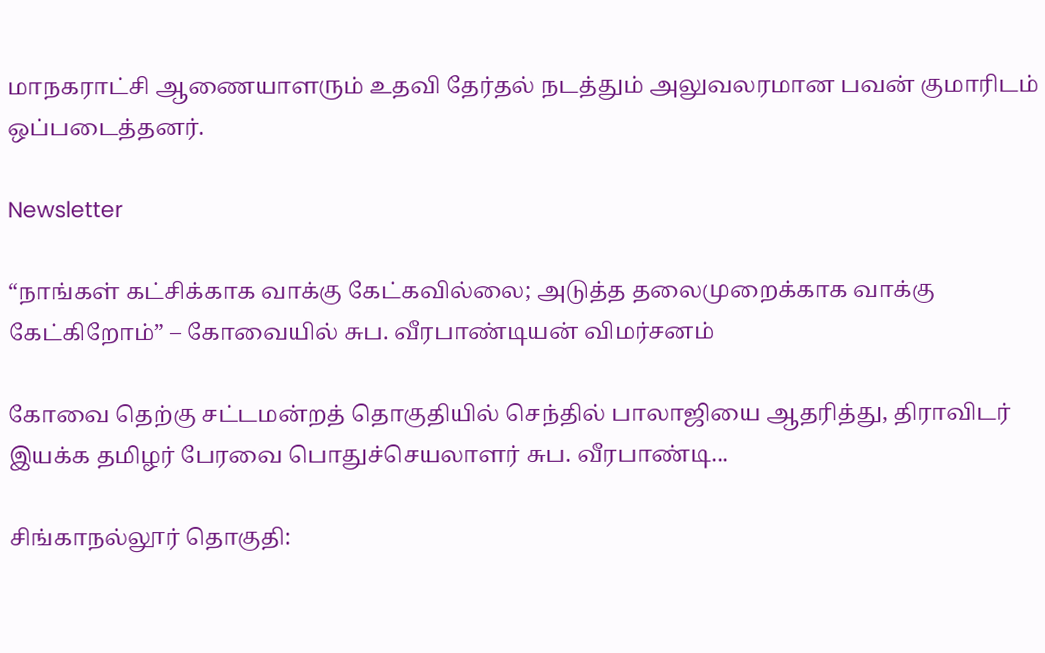மாநகராட்சி ஆணையாளரும் உதவி தேர்தல் நடத்தும் அலுவலரமான பவன் குமாரிடம் ஒப்படைத்தனர்.

Newsletter

“நாங்கள் கட்சிக்காக வாக்கு கேட்கவில்லை; அடுத்த தலைமுறைக்காக வாக்கு கேட்கிறோம்” – கோவையில் சுப. வீரபாண்டியன் விமர்சனம்

கோவை தெற்கு சட்டமன்றத் தொகுதியில் செந்தில் பாலாஜியை ஆதரித்து, திராவிடர் இயக்க தமிழர் பேரவை பொதுச்செயலாளர் சுப. வீரபாண்டி...

சிங்காநல்லூர் தொகுதி: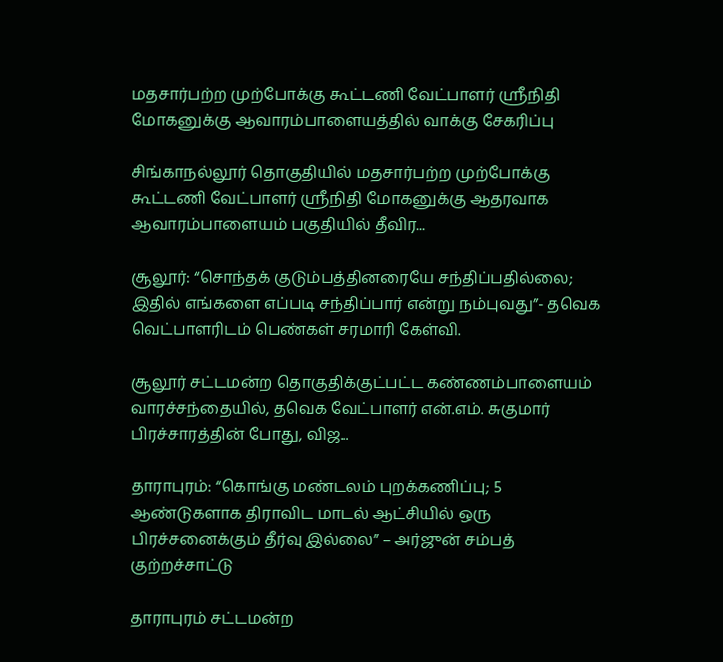மதசார்பற்ற முற்போக்கு கூட்டணி வேட்பாளர் ஸ்ரீநிதி மோகனுக்கு ஆவாரம்பாளையத்தில் வாக்கு சேகரிப்பு

சிங்காநல்லூர் தொகுதியில் மதசார்பற்ற முற்போக்கு கூட்டணி வேட்பாளர் ஸ்ரீநிதி மோகனுக்கு ஆதரவாக ஆவாரம்பாளையம் பகுதியில் தீவிர...

சூலூர்: “சொந்தக் குடும்பத்தினரையே சந்திப்பதில்லை; இதில் எங்களை எப்படி சந்திப்பார் என்று நம்புவது”- தவெக வெட்பாளரிடம் பெண்கள் சரமாரி கேள்வி.

சூலூர் சட்டமன்ற தொகுதிக்குட்பட்ட கண்ணம்பாளையம் வாரச்சந்தையில், தவெக வேட்பாளர் என்.எம். சுகுமார் பிரச்சாரத்தின் போது, விஜ...

தாராபுரம்: “கொங்கு மண்டலம் புறக்கணிப்பு; 5 ஆண்டுகளாக திராவிட மாடல் ஆட்சியில் ஒரு பிரச்சனைக்கும் தீர்வு இல்லை” – அர்ஜுன் சம்பத் குற்றச்சாட்டு

தாராபுரம் சட்டமன்ற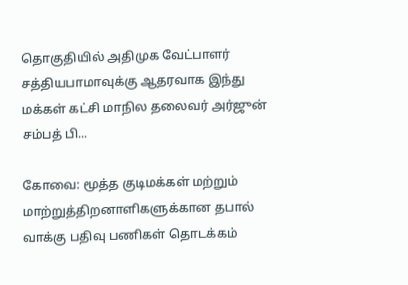தொகுதியில் அதிமுக வேட்பாளர் சத்தியபாமாவுக்கு ஆதரவாக இந்து மக்கள் கட்சி மாநில தலைவர் அர்ஜுன் சம்பத் பி...

கோவை: மூத்த குடிமக்கள் மற்றும் மாற்றுத்திறனாளிகளுக்கான தபால் வாக்கு பதிவு பணிகள் தொடக்கம்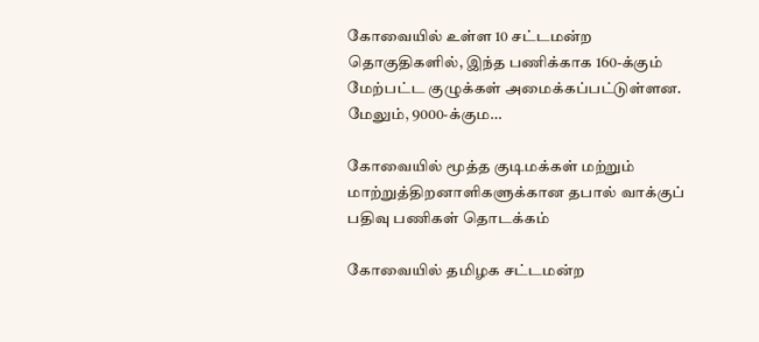கோவையில் உள்ள 10 சட்டமன்ற தொகுதிகளில், இந்த பணிக்காக 160-க்கும் மேற்பட்ட குழுக்கள் அமைக்கப்பட்டுள்ளன. மேலும், 9000-க்கும...

கோவையில் மூத்த குடிமக்கள் மற்றும் மாற்றுத்திறனாளிகளுக்கான தபால் வாக்குப் பதிவு பணிகள் தொடக்கம்

கோவையில் தமிழக சட்டமன்ற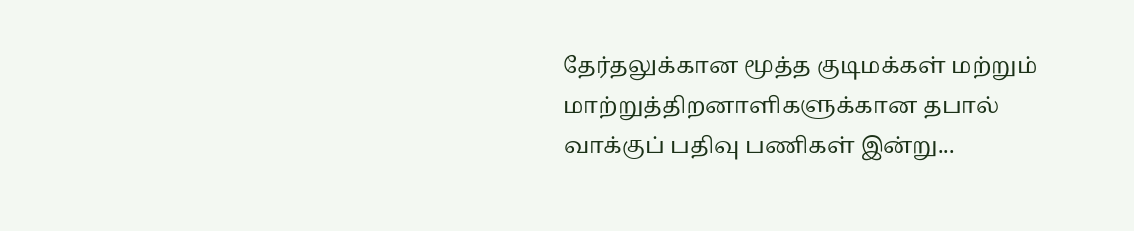தேர்தலுக்கான மூத்த குடிமக்கள் மற்றும் மாற்றுத்திறனாளிகளுக்கான தபால் வாக்குப் பதிவு பணிகள் இன்று...